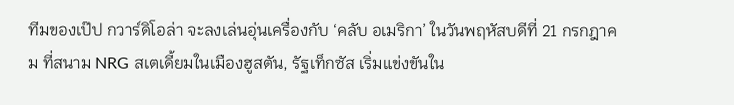ทีมของเป๊ป กวาร์ดิโอล่า จะลงเล่นอุ่นเครื่องกับ ‘คลับ อเมริกา’ ในวันพฤหัสบดีที่ 21 กรกฎาคม ที่สนาม NRG สเตเดี้ยมในเมืองฮูสตัน, รัฐเท็กซัส เริ่มแข่งขันใน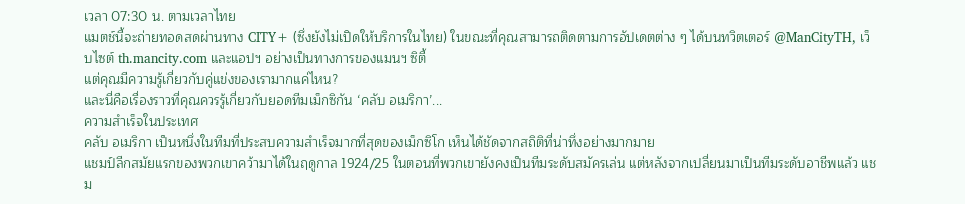เวลา 07:30 น. ตามเวลาไทย
แมตช์นี้จะถ่ายทอดสดผ่านทาง CITY+ (ซึ่งยังไม่เปิดให้บริการในไทย) ในขณะที่คุณสามารถติดตามการอัปเดตต่าง ๆ ได้บนทวิตเตอร์ @ManCityTH, เว็บไซต์ th.mancity.com และแอปฯ อย่างเป็นทางการของแมนฯ ซิตี้
แต่คุณมีความรู้เกี่ยวกับคู่แข่งของเรามากแค่ไหน?
และนี่คือเรื่องราวที่คุณควรรู้เกี่ยวกับยอดทีมเม็กซิกัน ‘คลับ อเมริกา’...
ความสำเร็จในประเทศ
คลับ อเมริกา เป็นหนึ่งในทีมที่ประสบความสำเร็จมากที่สุดของเม็กซิโก เห็นได้ชัดจากสถิติที่น่าทึ่งอย่างมากมาย
แชมป์ลีกสมัยแรกของพวกเขาคว้ามาได้ในฤดูกาล 1924/25 ในตอนที่พวกเขายังคงเป็นทีมระดับสมัครเล่น แต่หลังจากเปลี่ยนมาเป็นทีมระดับอาชีพแล้ว แชม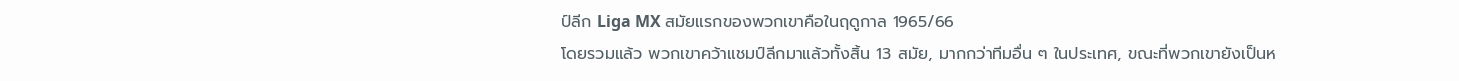ป์ลีก Liga MX สมัยแรกของพวกเขาคือในฤดูกาล 1965/66
โดยรวมแล้ว พวกเขาคว้าแชมป์ลีกมาแล้วทั้งสิ้น 13 สมัย, มากกว่าทีมอื่น ๆ ในประเทศ, ขณะที่พวกเขายังเป็นห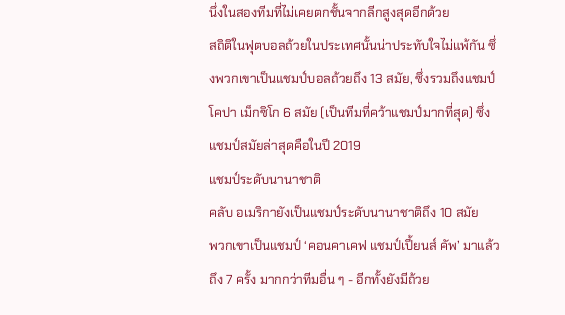นึ่งในสองทีมที่ไม่เคยตกชั้นจากลีกสูงสุดอีกด้วย
สถิติในฟุตบอลถ้วยในประเทศนั้นน่าประทับใจไม่แพ้กัน ซึ่งพวกเขาเป็นแชมป์บอลถ้วยถึง 13 สมัย, ซึ่งรวมถึงแชมป์โคปา เม็กซิโก 6 สมัย (เป็นทีมที่คว้าแชมป์มากที่สุด) ซึ่งแชมป์สมัยล่าสุดคือในปี 2019
แชมป์ระดับนานาชาติ
คลับ อเมริกายังเป็นแชมป์ระดับนานาชาติถึง 10 สมัย
พวกเขาเป็นแชมป์ ‘คอนคาเคฟ แชมป์เปี้ยนส์ คัพ’ มาแล้วถึง 7 ครั้ง มากกว่าทีมอื่น ๆ - อีกทั้งยังมีถ้วย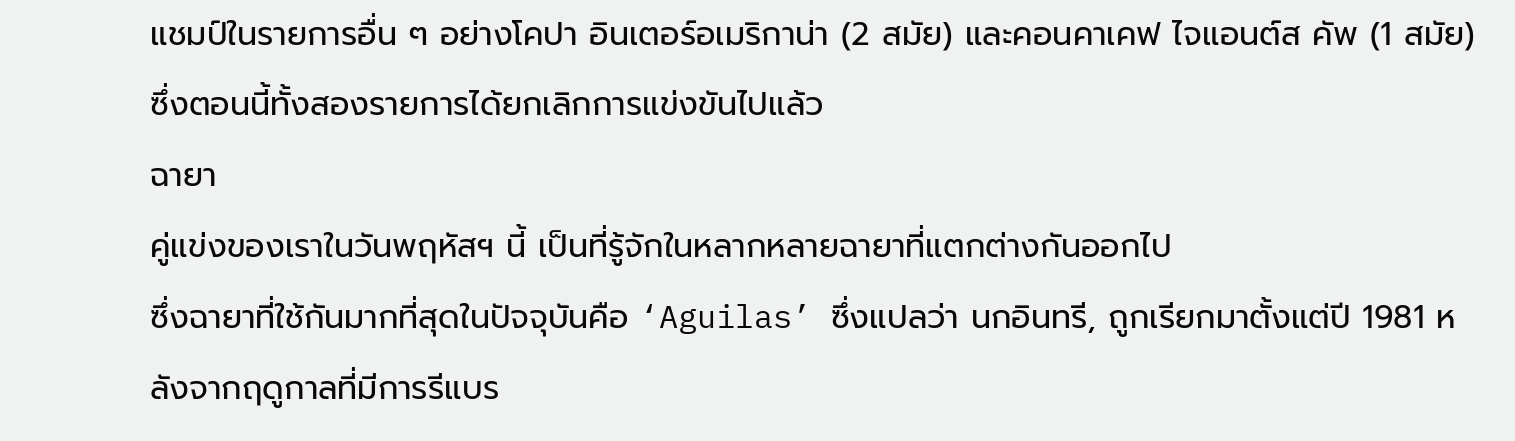แชมป์ในรายการอื่น ๆ อย่างโคปา อินเตอร์อเมริกาน่า (2 สมัย) และคอนคาเคฟ ไจแอนต์ส คัพ (1 สมัย) ซึ่งตอนนี้ทั้งสองรายการได้ยกเลิกการแข่งขันไปแล้ว
ฉายา
คู่แข่งของเราในวันพฤหัสฯ นี้ เป็นที่รู้จักในหลากหลายฉายาที่แตกต่างกันออกไป
ซึ่งฉายาที่ใช้กันมากที่สุดในปัจจุบันคือ ‘Aguilas’ ซึ่งแปลว่า นกอินทรี, ถูกเรียกมาตั้งแต่ปี 1981 หลังจากฤดูกาลที่มีการรีแบร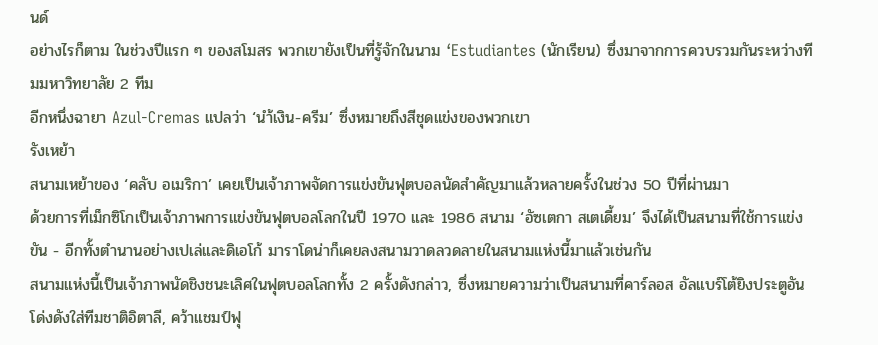นด์
อย่างไรก็ตาม ในช่วงปีแรก ๆ ของสโมสร พวกเขายังเป็นที่รู้จักในนาม ‘Estudiantes (นักเรียน) ซึ่งมาจากการควบรวมกันระหว่างทีมมหาวิทยาลัย 2 ทีม
อีกหนึ่งฉายา Azul-Cremas แปลว่า ‘นำ้เงิน-ครีม’ ซึ่งหมายถึงสีชุดแข่งของพวกเขา
รังเหย้า
สนามเหย้าของ ‘คลับ อเมริกา’ เคยเป็นเจ้าภาพจัดการแข่งขันฟุตบอลนัดสำคัญมาแล้วหลายครั้งในช่วง 50 ปีที่ผ่านมา
ด้วยการที่เม็กซิโกเป็นเจ้าภาพการแข่งขันฟุตบอลโลกในปี 1970 และ 1986 สนาม ‘อัซเตกา สเตเดี้ยม’ จึงได้เป็นสนามที่ใช้การแข่งขัน - อีกทั้งตำนานอย่างเปเล่และดิเอโก้ มาราโดน่าก็เคยลงสนามวาดลวดลายในสนามแห่งนี้มาแล้วเช่นกัน
สนามแห่งนี้เป็นเจ้าภาพนัดชิงชนะเลิศในฟุตบอลโลกทั้ง 2 ครั้งดังกล่าว, ซึ่งหมายความว่าเป็นสนามที่คาร์ลอส อัลแบร์โต้ยิงประตูอันโด่งดังใส่ทีมชาติอิตาลี, คว้าแชมป์ฟุ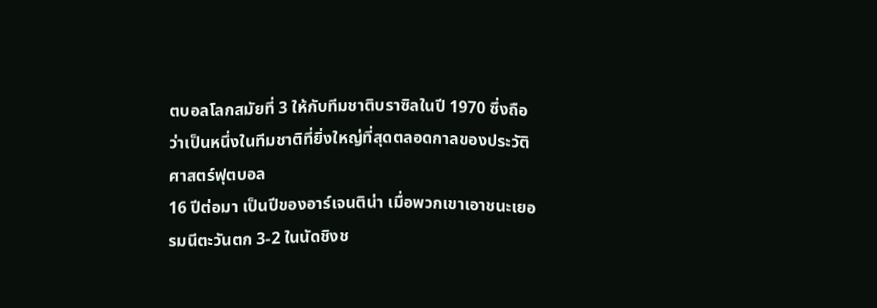ตบอลโลกสมัยที่ 3 ให้กับทีมชาติบราซิลในปี 1970 ซึ่งถือว่าเป็นหนึ่งในทีมชาติที่ยิ่งใหญ่ที่สุดตลอดกาลของประวัติศาสตร์ฟุตบอล
16 ปีต่อมา เป็นปีของอาร์เจนติน่า เมื่อพวกเขาเอาชนะเยอรมนีตะวันตก 3-2 ในนัดชิงช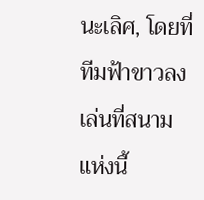นะเลิศ, โดยที่ทีมฟ้าขาวลงเล่นที่สนามแห่งนี้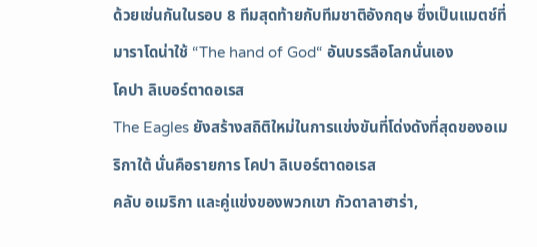ด้วยเช่นกันในรอบ 8 ทีมสุดท้ายกับทีมชาติอังกฤษ ซึ่งเป็นแมตช์ที่มาราโดน่าใช้ “The hand of God“ อันบรรลือโลกนั่นเอง
โคปา ลิเบอร์ตาดอเรส
The Eagles ยังสร้างสถิติใหม่ในการแข่งขันที่โด่งดังที่สุดของอเมริกาใต้ นั่นคือรายการ โคปา ลิเบอร์ตาดอเรส
คลับ อเมริกา และคู่แข่งของพวกเขา กัวดาลาฮาร่า,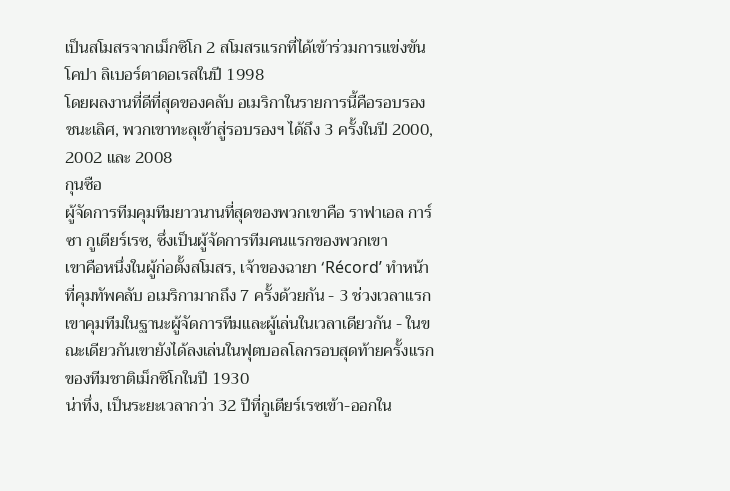เป็นสโมสรจากเม็กซิโก 2 สโมสรแรกที่ได้เข้าร่วมการแข่งขันโคปา ลิเบอร์ตาดอเรสในปี 1998
โดยผลงานที่ดีที่สุดของคลับ อเมริกาในรายการนี้คือรอบรองชนะเลิศ, พวกเขาทะลุเข้าสู่รอบรองฯ ได้ถึง 3 ครั้งในปี 2000, 2002 และ 2008
กุนซือ
ผู้จัดการทีมคุมทีมยาวนานที่สุดของพวกเขาคือ ราฟาเอล การ์ซา กูเตียร์เรซ, ซึ่งเป็นผู้จัดการทีมคนแรกของพวกเขา
เขาคือหนึ่งในผู้ก่อตั้งสโมสร, เจ้าของฉายา ‘Récord’ ทำหน้าที่คุมทัพคลับ อเมริกามากถึง 7 ครั้งด้วยกัน - 3 ช่วงเวลาแรกเขาคุมทีมในฐานะผู้จัดการทีมและผู้เล่นในเวลาเดียวกัน - ในขณะเดียวกันเขายังได้ลงเล่นในฟุตบอลโลกรอบสุดท้ายครั้งแรกของทีมชาติเม็กซิโกในปี 1930
น่าทึ่ง, เป็นระยะเวลากว่า 32 ปีที่กูเตียร์เรซเข้า-ออกใน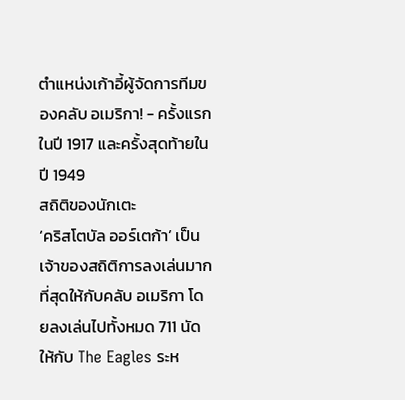ตำแหน่งเก้าอี้ผู้จัดการทีมของคลับ อเมริกา! - ครั้งแรกในปี 1917 และครั้งสุดท้ายในปี 1949
สถิติของนักเตะ
‘คริสโตบัล ออร์เตก้า’ เป็นเจ้าของสถิติการลงเล่นมากที่สุดให้กับคลับ อเมริกา โดยลงเล่นไปทั้งหมด 711 นัดให้กับ The Eagles ระห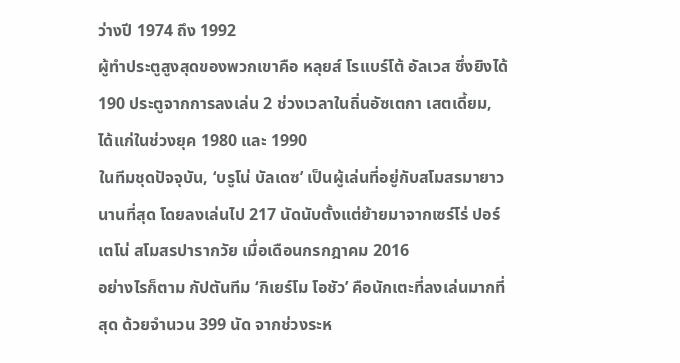ว่างปี 1974 ถึง 1992
ผู้ทำประตูสูงสุดของพวกเขาคือ หลุยส์ โรแบร์โต้ อัลเวส ซึ่งยิงได้ 190 ประตูจากการลงเล่น 2 ช่วงเวลาในถิ่นอัซเตกา เสตเดี้ยม, ได้แก่ในช่วงยุค 1980 และ 1990
ในทีมชุดปัจจุบัน, ‘บรูโน่ บัลเดซ’ เป็นผู้เล่นที่อยู่กับสโมสรมายาวนานที่สุด โดยลงเล่นไป 217 นัดนับตั้งแต่ย้ายมาจากเซร์โร่ ปอร์เตโน่ สโมสรปารากวัย เมื่อเดือนกรกฎาคม 2016
อย่างไรก็ตาม กัปตันทีม ‘กิเยร์โม โอชัว’ คือนักเตะที่ลงเล่นมากที่สุด ด้วยจำนวน 399 นัด จากช่วงระห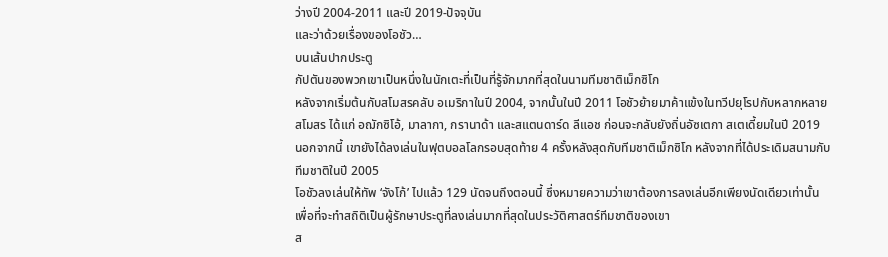ว่างปี 2004-2011 และปี 2019-ปัจจุบัน
และว่าด้วยเรื่องของโอชัว…
บนเส้นปากประตู
กัปตันของพวกเขาเป็นหนึ่งในนักเตะที่เป็นที่รู้จักมากที่สุดในนามทีมชาติเม็กซิโก
หลังจากเริ่มต้นกับสโมสรคลับ อเมริกาในปี 2004, จากนั้นในปี 2011 โอชัวย้ายมาค้าแข้งในทวีปยุโรปกับหลากหลายสโมสร ได้แก่ อฌักซิโอ้, มาลากา, กรานาด้า และสแตนดาร์ด ลีแอช ก่อนจะกลับยังถิ่นอัซเตกา สเตเดี้ยมในปี 2019
นอกจากนี้ เขายังได้ลงเล่นในฟุตบอลโลกรอบสุดท้าย 4 ครั้งหลังสุดกับทีมชาติเม็กซิโก หลังจากที่ได้ประเดิมสนามกับทีมชาติในปี 2005
โอชัวลงเล่นให้ทัพ ‘จังโก้’ ไปแล้ว 129 นัดจนถึงตอนนี้ ซึ่งหมายความว่าเขาต้องการลงเล่นอีกเพียงนัดเดียวเท่านั้น เพื่อที่จะทำสถิติเป็นผู้รักษาประตูที่ลงเล่นมากที่สุดในประวัติศาสตร์ทีมชาติของเขา
ส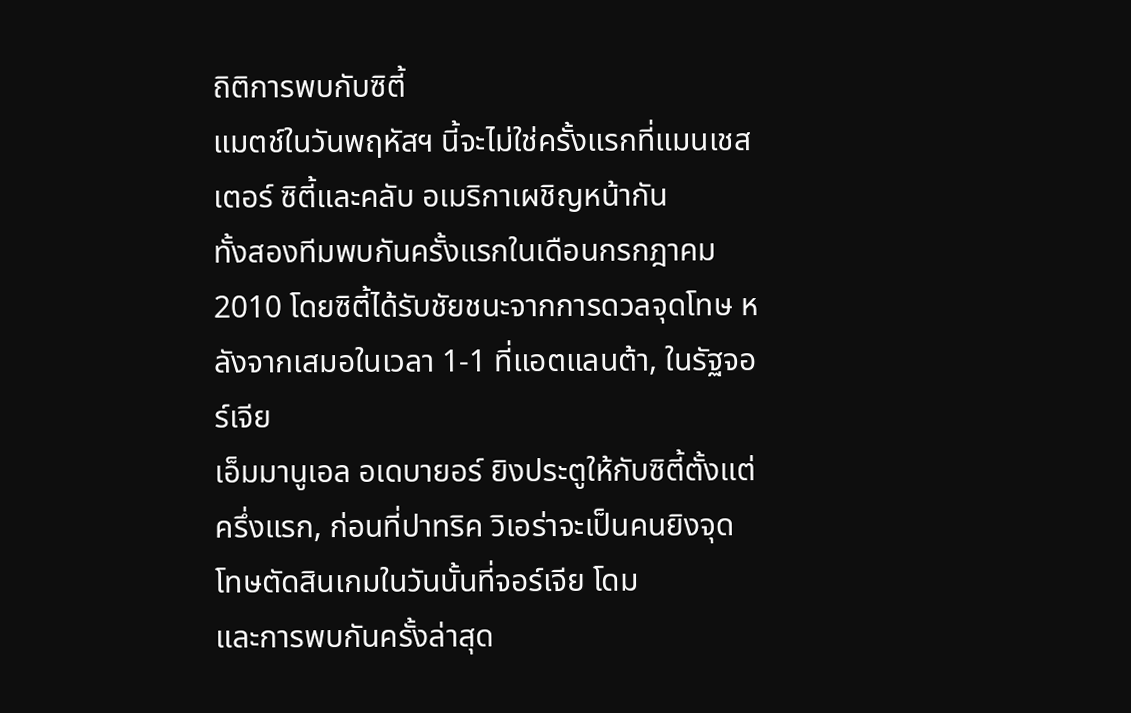ถิติการพบกับซิตี้
แมตช์ในวันพฤหัสฯ นี้จะไม่ใช่ครั้งแรกที่แมนเชสเตอร์ ซิตี้และคลับ อเมริกาเผชิญหน้ากัน
ทั้งสองทีมพบกันครั้งแรกในเดือนกรกฎาคม 2010 โดยซิตี้ได้รับชัยชนะจากการดวลจุดโทษ หลังจากเสมอในเวลา 1-1 ที่แอตแลนต้า, ในรัฐจอร์เจีย
เอ็มมานูเอล อเดบายอร์ ยิงประตูให้กับซิตี้ตั้งแต่ครึ่งแรก, ก่อนที่ปาทริค วิเอร่าจะเป็นคนยิงจุดโทษตัดสินเกมในวันนั้นที่จอร์เจีย โดม
และการพบกันครั้งล่าสุด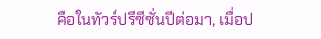คือในทัวร์ปรีซีซั่นปีต่อมา, เมื่อป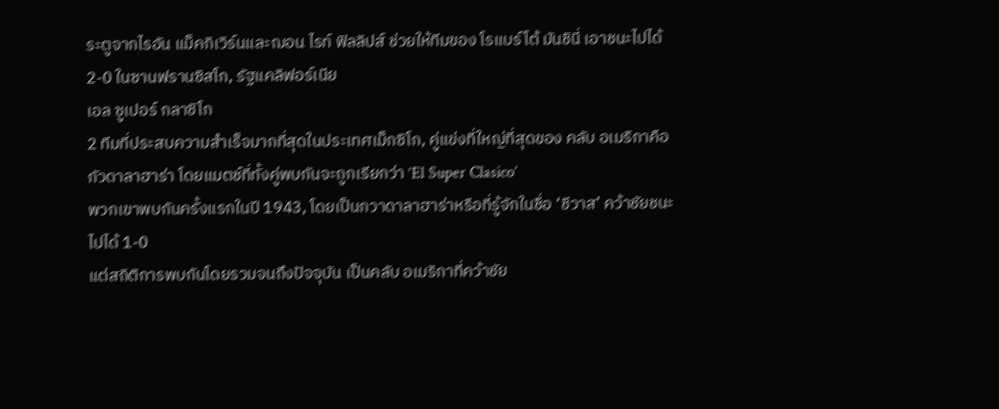ระตูจากไรอัน แม็คกิเวิร์นและฌอน ไรท์ ฟิลลิปส์ ช่วยให้ทีมของ โรแบร์โต้ มันชินี่ เอาชนะไปได้ 2-0 ในซานฟรานซิสโก, รัฐแคลิฟอร์เนีย
เอล ซูเปอร์ กลาซิโก
2 ทีมที่ประสบความสำเร็จมากที่สุดในประเทศเม็กซิโก, คู่แข่งที่ใหญ่ที่สุดของ คลับ อเมริกาคือ กัวดาลาฮาร่า โดยแมตช์ที่ทั้งคู่พบกันจะถูกเรียกว่า ‘El Super Clasico’
พวกเขาพบกันครั้งแรกในปี 1943, โดยเป็นกวาดาลาฮาร่าหรือที่รู้จักในชื่อ ‘ชีวาส’ คว้าชัยชนะไปได้ 1-0
แต่สถิติการพบกันโดยรวมจนถึงปัจจุบัน เป็นคลับ อเมริกาที่คว้าชัย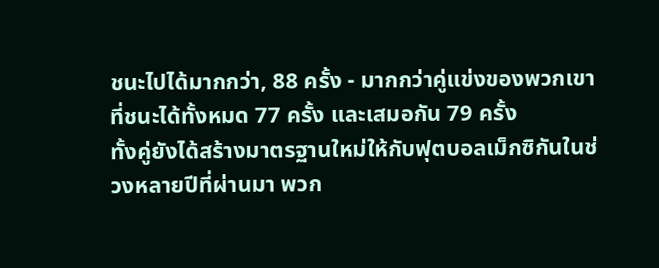ชนะไปได้มากกว่า, 88 ครั้ง - มากกว่าคู่แข่งของพวกเขาที่ชนะได้ทั้งหมด 77 ครั้ง และเสมอกัน 79 ครั้ง
ทั้งคู่ยังได้สร้างมาตรฐานใหม่ให้กับฟุตบอลเม็กซิกันในช่วงหลายปีที่ผ่านมา พวก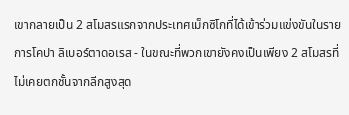เขากลายเป็น 2 สโมสรแรกจากประเทศเม็กซิโกที่ได้เข้าร่วมแข่งขันในรายการโคปา ลิเบอร์ตาดอเรส - ในขณะที่พวกเขายังคงเป็นเพียง 2 สโมสรที่ไม่เคยตกชั้นจากลีกสูงสุด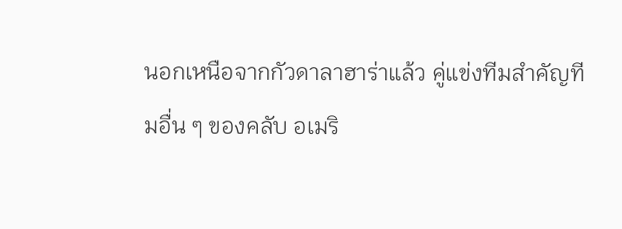นอกเหนือจากกัวดาลาฮาร่าแล้ว คู่แข่งทีมสำคัญทีมอื่น ๆ ของคลับ อเมริ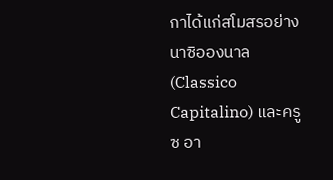กาได้แก่สโมสรอย่าง นาซิอองนาล (Classico Capitalino) และครูซ อา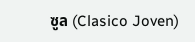ซูล (Clasico Joven)